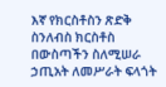እኛ የክርስቶስን ጽድቅ ስንለብስ ክርስቶስ በውስጣችን ስለሚሠራ ኃጢአት ለመሥራት ፍላጎት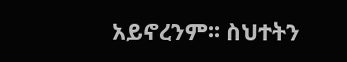አይኖረንም፡፡ ስህተትን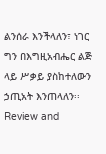ልንሰራ እንችላለን፣ ነገር ግን በእግዚአብሔር ልጅ ላይ ሥቃይ ያስከተለውን ኃጢአት እንጠላለን፡፡ Review and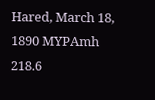Hared, March 18, 1890 MYPAmh 218.6